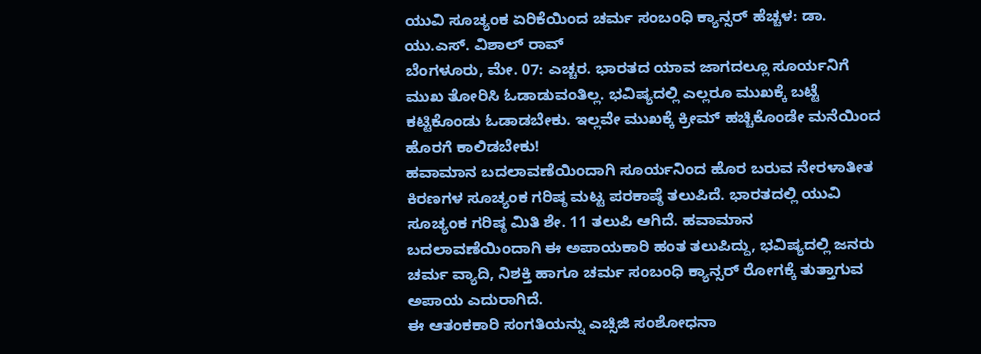ಯುವಿ ಸೂಚ್ಯಂಕ ಏರಿಕೆಯಿಂದ ಚರ್ಮ ಸಂಬಂಧಿ ಕ್ಯಾನ್ಸರ್ ಹೆಚ್ಚಳ: ಡಾ. ಯು.ಎಸ್. ವಿಶಾಲ್ ರಾವ್
ಬೆಂಗಳೂರು, ಮೇ. 07: ಎಚ್ಚರ. ಭಾರತದ ಯಾವ ಜಾಗದಲ್ಲೂ ಸೂರ್ಯನಿಗೆ ಮುಖ ತೋರಿಸಿ ಓಡಾಡುವಂತಿಲ್ಲ. ಭವಿಷ್ಯದಲ್ಲಿ ಎಲ್ಲರೂ ಮುಖಕ್ಕೆ ಬಟ್ಟೆ ಕಟ್ಟಿಕೊಂಡು ಓಡಾಡಬೇಕು. ಇಲ್ಲವೇ ಮುಖಕ್ಕೆ ಕ್ರೀಮ್ ಹಚ್ಚಿಕೊಂಡೇ ಮನೆಯಿಂದ ಹೊರಗೆ ಕಾಲಿಡಬೇಕು!
ಹವಾಮಾನ ಬದಲಾವಣೆಯಿಂದಾಗಿ ಸೂರ್ಯನಿಂದ ಹೊರ ಬರುವ ನೇರಳಾತೀತ ಕಿರಣಗಳ ಸೂಚ್ಯಂಕ ಗರಿಷ್ಠ ಮಟ್ಟ ಪರಕಾಷ್ಠೆ ತಲುಪಿದೆ. ಭಾರತದಲ್ಲಿ ಯುವಿ ಸೂಚ್ಯಂಕ ಗರಿಷ್ಠ ಮಿತಿ ಶೇ. 11 ತಲುಪಿ ಆಗಿದೆ. ಹವಾಮಾನ ಬದಲಾವಣೆಯಿಂದಾಗಿ ಈ ಅಪಾಯಕಾರಿ ಹಂತ ತಲುಪಿದ್ದು, ಭವಿಷ್ಯದಲ್ಲಿ ಜನರು ಚರ್ಮ ವ್ಯಾದಿ, ನಿಶಕ್ತಿ ಹಾಗೂ ಚರ್ಮ ಸಂಬಂಧಿ ಕ್ಯಾನ್ಸರ್ ರೋಗಕ್ಕೆ ತುತ್ತಾಗುವ ಅಪಾಯ ಎದುರಾಗಿದೆ.
ಈ ಆತಂಕಕಾರಿ ಸಂಗತಿಯನ್ನು ಎಚ್ಸಿಜಿ ಸಂಶೋಧನಾ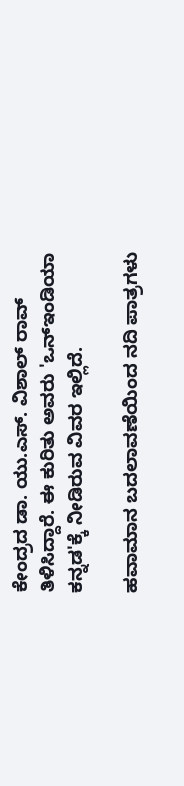ಕೇಂದ್ರದ ಡಾ. ಯು.ಎಸ್. ವಿಶಾಲ್ ರಾವ್ ತಿಳಿಸಿದ್ದಾರೆ. ಈ ಕುರಿತು ಅವರು 'ಒನ್ಇಂಡಿಯಾ ಕನ್ನಡ'ಕ್ಕೆ ನೀಡಿರುವ ವಿವರ ಇಲ್ಲಿದೆ.

ಹವಾಮಾನ ಬದಲಾವಣೆಯಿಂದ ನದಿ ಪಾತ್ರಗಳು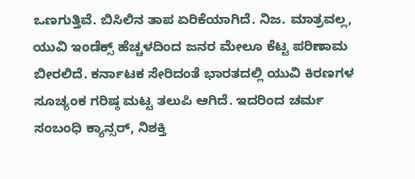ಒಣಗುತ್ತಿವೆ. ಬಿಸಿಲಿನ ತಾಪ ಏರಿಕೆಯಾಗಿದೆ. ನಿಜ. ಮಾತ್ರವಲ್ಲ, ಯುವಿ ಇಂಡೆಕ್ಸ್ ಹೆಚ್ಚಳದಿಂದ ಜನರ ಮೇಲೂ ಕೆಟ್ಟ ಪರಿಣಾಮ ಬೀರಲಿದೆ. ಕರ್ನಾಟಕ ಸೇರಿದಂತೆ ಭಾರತದಲ್ಲಿ ಯುವಿ ಕಿರಣಗಳ ಸೂಚ್ಯಂಕ ಗರಿಷ್ಠ ಮಟ್ಟ ತಲುಪಿ ಆಗಿದೆ. ಇದರಿಂದ ಚರ್ಮ ಸಂಬಂಧಿ ಕ್ಯಾನ್ಸರ್, ನಿಶಕ್ತಿ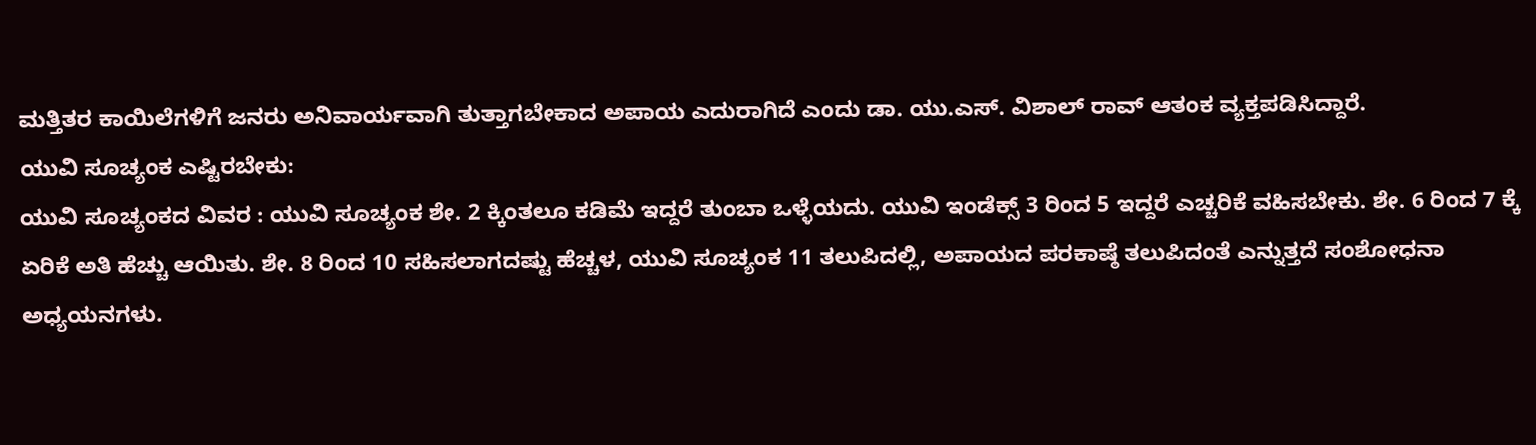ಮತ್ತಿತರ ಕಾಯಿಲೆಗಳಿಗೆ ಜನರು ಅನಿವಾರ್ಯವಾಗಿ ತುತ್ತಾಗಬೇಕಾದ ಅಪಾಯ ಎದುರಾಗಿದೆ ಎಂದು ಡಾ. ಯು.ಎಸ್. ವಿಶಾಲ್ ರಾವ್ ಆತಂಕ ವ್ಯಕ್ತಪಡಿಸಿದ್ದಾರೆ.
ಯುವಿ ಸೂಚ್ಯಂಕ ಎಷ್ಟಿರಬೇಕು:
ಯುವಿ ಸೂಚ್ಯಂಕದ ವಿವರ : ಯುವಿ ಸೂಚ್ಯಂಕ ಶೇ. 2 ಕ್ಕಿಂತಲೂ ಕಡಿಮೆ ಇದ್ದರೆ ತುಂಬಾ ಒಳ್ಳೆಯದು. ಯುವಿ ಇಂಡೆಕ್ಸ್ 3 ರಿಂದ 5 ಇದ್ದರೆ ಎಚ್ಚರಿಕೆ ವಹಿಸಬೇಕು. ಶೇ. 6 ರಿಂದ 7 ಕ್ಕೆ ಏರಿಕೆ ಅತಿ ಹೆಚ್ಚು ಆಯಿತು. ಶೇ. 8 ರಿಂದ 10 ಸಹಿಸಲಾಗದಷ್ಟು ಹೆಚ್ಚಳ, ಯುವಿ ಸೂಚ್ಯಂಕ 11 ತಲುಪಿದಲ್ಲಿ, ಅಪಾಯದ ಪರಕಾಷ್ಠೆ ತಲುಪಿದಂತೆ ಎನ್ನುತ್ತದೆ ಸಂಶೋಧನಾ ಅಧ್ಯಯನಗಳು.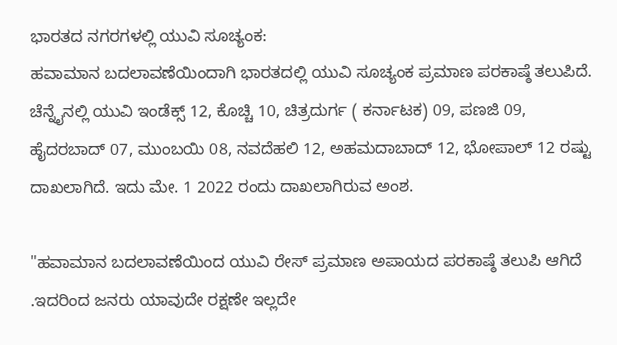ಭಾರತದ ನಗರಗಳಲ್ಲಿ ಯುವಿ ಸೂಚ್ಯಂಕ:
ಹವಾಮಾನ ಬದಲಾವಣೆಯಿಂದಾಗಿ ಭಾರತದಲ್ಲಿ ಯುವಿ ಸೂಚ್ಯಂಕ ಪ್ರಮಾಣ ಪರಕಾಷ್ಠೆ ತಲುಪಿದೆ. ಚೆನ್ನೈನಲ್ಲಿ ಯುವಿ ಇಂಡೆಕ್ಸ್ 12, ಕೊಚ್ಚಿ 10, ಚಿತ್ರದುರ್ಗ ( ಕರ್ನಾಟಕ) 09, ಪಣಜಿ 09, ಹೈದರಬಾದ್ 07, ಮುಂಬಯಿ 08, ನವದೆಹಲಿ 12, ಅಹಮದಾಬಾದ್ 12, ಭೋಪಾಲ್ 12 ರಷ್ಟು ದಾಖಲಾಗಿದೆ. ಇದು ಮೇ. 1 2022 ರಂದು ದಾಖಲಾಗಿರುವ ಅಂಶ.

"ಹವಾಮಾನ ಬದಲಾವಣೆಯಿಂದ ಯುವಿ ರೇಸ್ ಪ್ರಮಾಣ ಅಪಾಯದ ಪರಕಾಷ್ಠೆ ತಲುಪಿ ಆಗಿದೆ .ಇದರಿಂದ ಜನರು ಯಾವುದೇ ರಕ್ಷಣೇ ಇಲ್ಲದೇ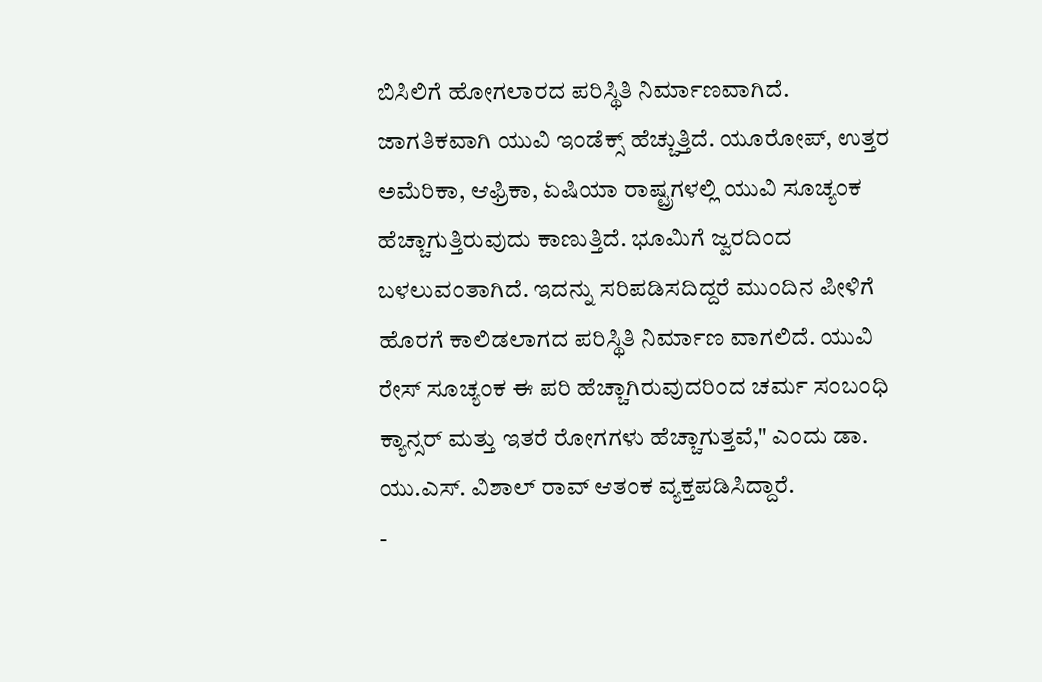ಬಿಸಿಲಿಗೆ ಹೋಗಲಾರದ ಪರಿಸ್ಥಿತಿ ನಿರ್ಮಾಣವಾಗಿದೆ. ಜಾಗತಿಕವಾಗಿ ಯುವಿ ಇಂಡೆಕ್ಸ್ ಹೆಚ್ಚುತ್ತಿದೆ. ಯೂರೋಪ್, ಉತ್ತರ ಅಮೆರಿಕಾ, ಆಫ್ರಿಕಾ, ಏಷಿಯಾ ರಾಷ್ಟ್ರಗಳಲ್ಲಿ ಯುವಿ ಸೂಚ್ಯಂಕ ಹೆಚ್ಚಾಗುತ್ತಿರುವುದು ಕಾಣುತ್ತಿದೆ. ಭೂಮಿಗೆ ಜ್ವರದಿಂದ ಬಳಲುವಂತಾಗಿದೆ. ಇದನ್ನು ಸರಿಪಡಿಸದಿದ್ದರೆ ಮುಂದಿನ ಪೀಳಿಗೆ ಹೊರಗೆ ಕಾಲಿಡಲಾಗದ ಪರಿಸ್ಥಿತಿ ನಿರ್ಮಾಣ ವಾಗಲಿದೆ. ಯುವಿ ರೇಸ್ ಸೂಚ್ಯಂಕ ಈ ಪರಿ ಹೆಚ್ಚಾಗಿರುವುದರಿಂದ ಚರ್ಮ ಸಂಬಂಧಿ ಕ್ಯಾನ್ಸರ್ ಮತ್ತು ಇತರೆ ರೋಗಗಳು ಹೆಚ್ಚಾಗುತ್ತವೆ," ಎಂದು ಡಾ. ಯು.ಎಸ್. ವಿಶಾಲ್ ರಾವ್ ಆತಂಕ ವ್ಯಕ್ತಪಡಿಸಿದ್ದಾರೆ.
-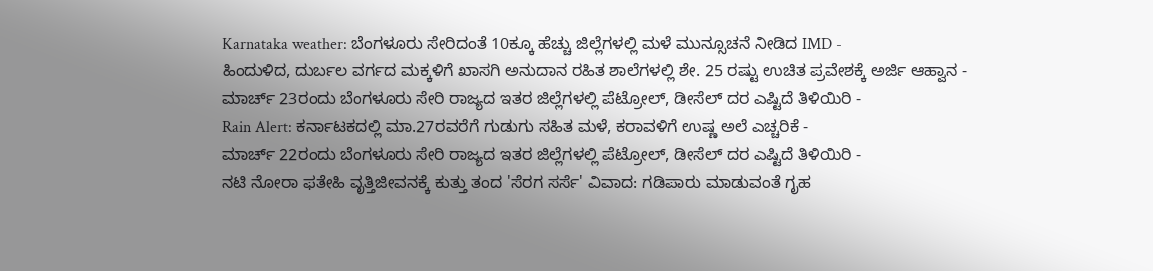Karnataka weather: ಬೆಂಗಳೂರು ಸೇರಿದಂತೆ 10ಕ್ಕೂ ಹೆಚ್ಚು ಜಿಲ್ಲೆಗಳಲ್ಲಿ ಮಳೆ ಮುನ್ಸೂಚನೆ ನೀಡಿದ IMD -
ಹಿಂದುಳಿದ, ದುರ್ಬಲ ವರ್ಗದ ಮಕ್ಕಳಿಗೆ ಖಾಸಗಿ ಅನುದಾನ ರಹಿತ ಶಾಲೆಗಳಲ್ಲಿ ಶೇ. 25 ರಷ್ಟು ಉಚಿತ ಪ್ರವೇಶಕ್ಕೆ ಅರ್ಜಿ ಆಹ್ವಾನ -
ಮಾರ್ಚ್ 23ರಂದು ಬೆಂಗಳೂರು ಸೇರಿ ರಾಜ್ಯದ ಇತರ ಜಿಲ್ಲೆಗಳಲ್ಲಿ ಪೆಟ್ರೋಲ್, ಡೀಸೆಲ್ ದರ ಎಷ್ಟಿದೆ ತಿಳಿಯಿರಿ -
Rain Alert: ಕರ್ನಾಟಕದಲ್ಲಿ ಮಾ.27ರವರೆಗೆ ಗುಡುಗು ಸಹಿತ ಮಳೆ, ಕರಾವಳಿಗೆ ಉಷ್ಣ ಅಲೆ ಎಚ್ಚರಿಕೆ -
ಮಾರ್ಚ್ 22ರಂದು ಬೆಂಗಳೂರು ಸೇರಿ ರಾಜ್ಯದ ಇತರ ಜಿಲ್ಲೆಗಳಲ್ಲಿ ಪೆಟ್ರೋಲ್, ಡೀಸೆಲ್ ದರ ಎಷ್ಟಿದೆ ತಿಳಿಯಿರಿ -
ನಟಿ ನೋರಾ ಫತೇಹಿ ವೃತ್ತಿಜೀವನಕ್ಕೆ ಕುತ್ತು ತಂದ 'ಸೆರಗ ಸರ್ಸೆ' ವಿವಾದ: ಗಡಿಪಾರು ಮಾಡುವಂತೆ ಗೃಹ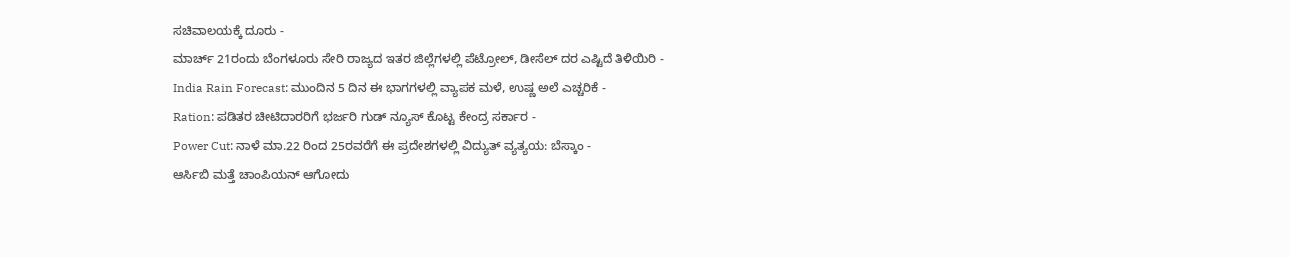ಸಚಿವಾಲಯಕ್ಕೆ ದೂರು -
ಮಾರ್ಚ್ 21ರಂದು ಬೆಂಗಳೂರು ಸೇರಿ ರಾಜ್ಯದ ಇತರ ಜಿಲ್ಲೆಗಳಲ್ಲಿ ಪೆಟ್ರೋಲ್, ಡೀಸೆಲ್ ದರ ಎಷ್ಟಿದೆ ತಿಳಿಯಿರಿ -
India Rain Forecast: ಮುಂದಿನ 5 ದಿನ ಈ ಭಾಗಗಳಲ್ಲಿ ವ್ಯಾಪಕ ಮಳೆ, ಉಷ್ಣ ಅಲೆ ಎಚ್ಚರಿಕೆ -
Ration: ಪಡಿತರ ಚೀಟಿದಾರರಿಗೆ ಭರ್ಜರಿ ಗುಡ್ ನ್ಯೂಸ್ ಕೊಟ್ಟ ಕೇಂದ್ರ ಸರ್ಕಾರ -
Power Cut: ನಾಳೆ ಮಾ.22 ರಿಂದ 25ರವರೆಗೆ ಈ ಪ್ರದೇಶಗಳಲ್ಲಿ ವಿದ್ಯುತ್ ವ್ಯತ್ಯಯ: ಬೆಸ್ಕಾಂ -
ಆರ್ಸಿಬಿ ಮತ್ತೆ ಚಾಂಪಿಯನ್ ಆಗೋದು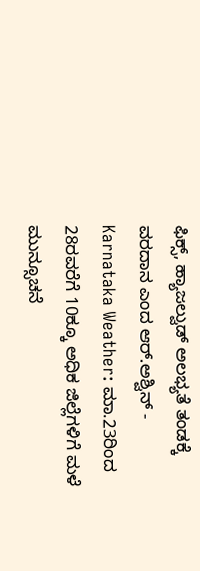ಫಿಕ್ಸ್, ಹ್ಯಾಜಲ್ವುಡ್ ಅಲಭ್ಯತೆ ತಂಡಕ್ಕೆ ವರದಾನ ಎಂದ ಆರ್.ಅಶ್ವಿನ್ -
Karnataka Weather: ಮಾ.23ರಿಂದ 28ರವರೆಗೆ 10ಕ್ಕೂ ಅಧಿಕ ಜಿಲ್ಲೆಗಳಿಗೆ ಮಳೆ ಮುನ್ಸೂಚನೆ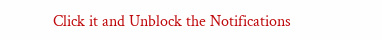Click it and Unblock the Notifications